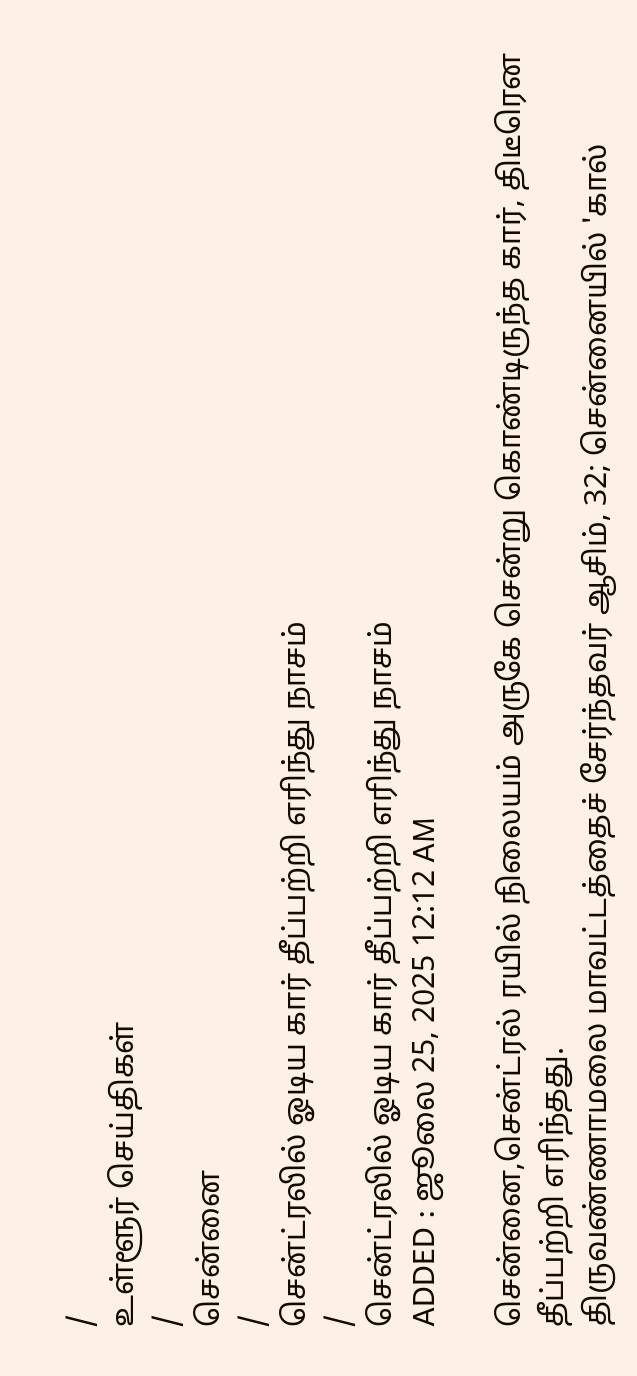/
உள்ளூர் செய்திகள்
/
சென்னை
/
சென்ட்ரலில் ஓடிய கார் தீப்பற்றி எரிந்து நாசம்
/
சென்ட்ரலில் ஓடிய கார் தீப்பற்றி எரிந்து நாசம்
ADDED : ஜூலை 25, 2025 12:12 AM

சென்னை,சென்ட்ரல் ரயில் நிலையம் அருகே சென்று கொண்டிருந்த கார், திடீரென தீப்பற்றி எரிந்தது.
திருவண்ணாமலை மாவட்டத்தைச் சேர்ந்தவர் ஆசிம், 32; சென்னையில் 'கால்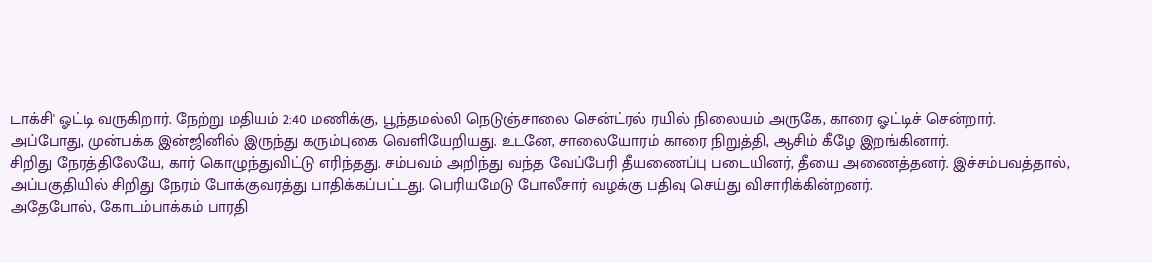டாக்சி' ஓட்டி வருகிறார். நேற்று மதியம் 2:40 மணிக்கு, பூந்தமல்லி நெடுஞ்சாலை சென்ட்ரல் ரயில் நிலையம் அருகே, காரை ஓட்டிச் சென்றார்.
அப்போது, முன்பக்க இன்ஜினில் இருந்து கரும்புகை வெளியேறியது. உடனே, சாலையோரம் காரை நிறுத்தி, ஆசிம் கீழே இறங்கினார்.
சிறிது நேரத்திலேயே, கார் கொழுந்துவிட்டு எரிந்தது. சம்பவம் அறிந்து வந்த வேப்பேரி தீயணைப்பு படையினர், தீயை அணைத்தனர். இச்சம்பவத்தால், அப்பகுதியில் சிறிது நேரம் போக்குவரத்து பாதிக்கப்பட்டது. பெரியமேடு போலீசார் வழக்கு பதிவு செய்து விசாரிக்கின்றனர்.
அதேபோல், கோடம்பாக்கம் பாரதி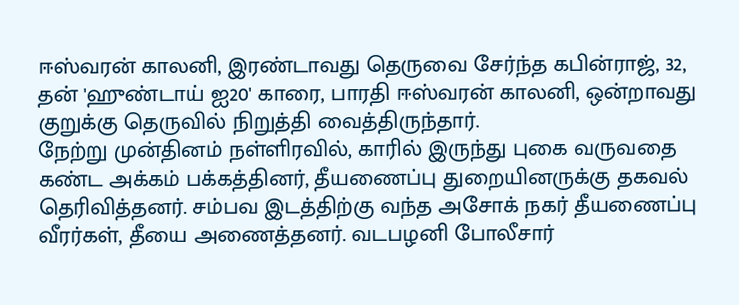ஈஸ்வரன் காலனி, இரண்டாவது தெருவை சேர்ந்த கபின்ராஜ், 32, தன் 'ஹுண்டாய் ஐ20' காரை, பாரதி ஈஸ்வரன் காலனி, ஒன்றாவது குறுக்கு தெருவில் நிறுத்தி வைத்திருந்தார்.
நேற்று முன்தினம் நள்ளிரவில், காரில் இருந்து புகை வருவதை கண்ட அக்கம் பக்கத்தினர், தீயணைப்பு துறையினருக்கு தகவல் தெரிவித்தனர். சம்பவ இடத்திற்கு வந்த அசோக் நகர் தீயணைப்பு வீரர்கள், தீயை அணைத்தனர். வடபழனி போலீசார்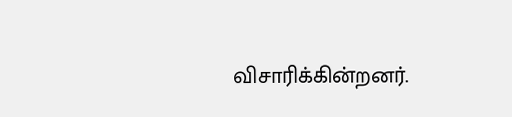விசாரிக்கின்றனர்.